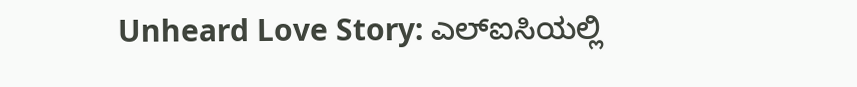Unheard Love Story: ಎಲ್ಐಸಿಯಲ್ಲಿ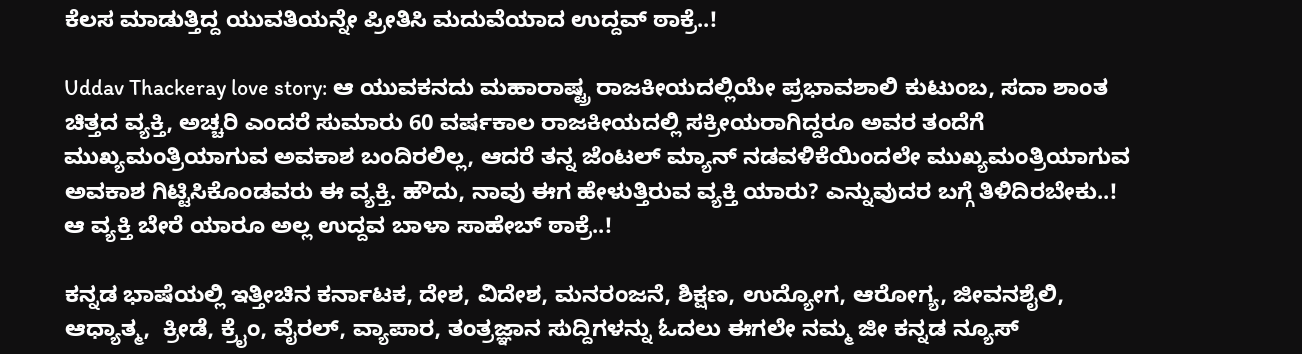ಕೆಲಸ ಮಾಡುತ್ತಿದ್ದ ಯುವತಿಯನ್ನೇ ಪ್ರೀತಿಸಿ ಮದುವೆಯಾದ ಉದ್ದವ್ ಠಾಕ್ರೆ..!

Uddav Thackeray love story: ಆ ಯುವಕನದು ಮಹಾರಾಷ್ಟ್ರ ರಾಜಕೀಯದಲ್ಲಿಯೇ ಪ್ರಭಾವಶಾಲಿ ಕುಟುಂಬ, ಸದಾ ಶಾಂತ ಚಿತ್ತದ ವ್ಯಕ್ತಿ, ಅಚ್ಚರಿ ಎಂದರೆ ಸುಮಾರು 60 ವರ್ಷಕಾಲ ರಾಜಕೀಯದಲ್ಲಿ ಸಕ್ರೀಯರಾಗಿದ್ದರೂ ಅವರ ತಂದೆಗೆ ಮುಖ್ಯಮಂತ್ರಿಯಾಗುವ ಅವಕಾಶ ಬಂದಿರಲಿಲ್ಲ, ಆದರೆ ತನ್ನ ಜೆಂಟಲ್ ಮ್ಯಾನ್ ನಡವಳಿಕೆಯಿಂದಲೇ ಮುಖ್ಯಮಂತ್ರಿಯಾಗುವ ಅವಕಾಶ ಗಿಟ್ಟಿಸಿಕೊಂಡವರು ಈ ವ್ಯಕ್ತಿ. ಹೌದು, ನಾವು ಈಗ ಹೇಳುತ್ತಿರುವ ವ್ಯಕ್ತಿ ಯಾರು? ಎನ್ನುವುದರ ಬಗ್ಗೆ ತಿಳಿದಿರಬೇಕು..! ಆ ವ್ಯಕ್ತಿ ಬೇರೆ ಯಾರೂ ಅಲ್ಲ ಉದ್ದವ ಬಾಳಾ ಸಾಹೇಬ್ ಠಾಕ್ರೆ..!

ಕನ್ನಡ ಭಾಷೆಯಲ್ಲಿ ಇತ್ತೀಚಿನ ಕರ್ನಾಟಕ, ದೇಶ, ವಿದೇಶ, ಮನರಂಜನೆ, ಶಿಕ್ಷಣ, ಉದ್ಯೋಗ, ಆರೋಗ್ಯ, ಜೀವನಶೈಲಿ, ಆಧ್ಯಾತ್ಮ,  ಕ್ರೀಡೆ, ಕ್ರೈಂ, ವೈರಲ್, ವ್ಯಾಪಾರ, ತಂತ್ರಜ್ಞಾನ ಸುದ್ದಿಗಳನ್ನು ಓದಲು ಈಗಲೇ ನಮ್ಮ ಜೀ ಕನ್ನಡ ನ್ಯೂಸ್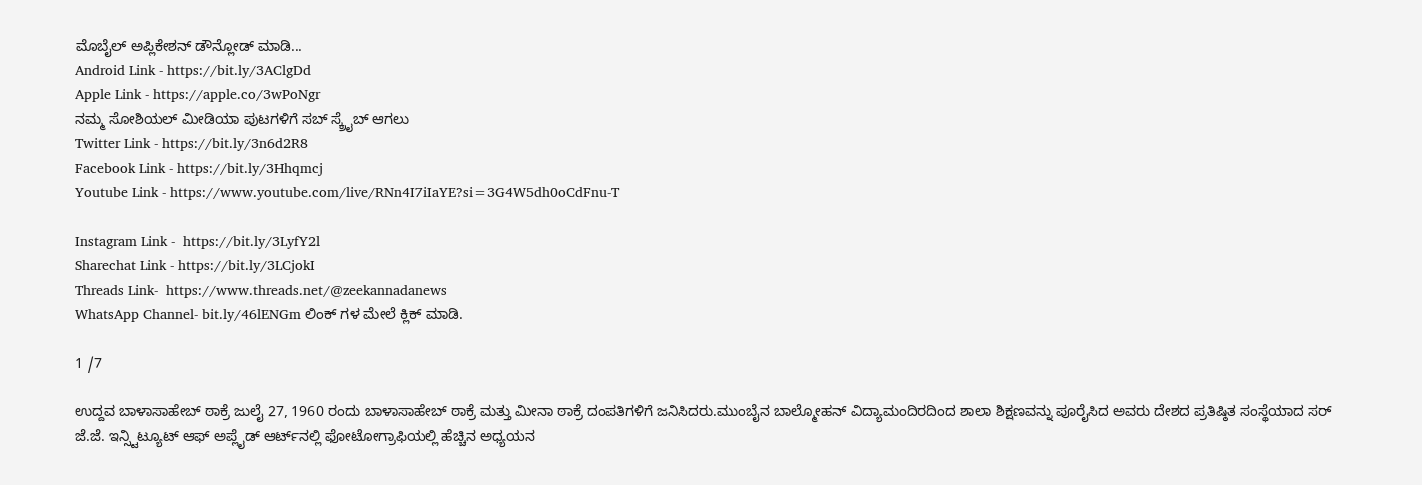ಮೊಬೈಲ್ ಅಪ್ಲಿಕೇಶನ್ ಡೌನ್ಲೋಡ್ ಮಾಡಿ...
Android Link - https://bit.ly/3AClgDd
Apple Link - https://apple.co/3wPoNgr
ನಮ್ಮ ಸೋಶಿಯಲ್ ಮೀಡಿಯಾ ಪುಟಗಳಿಗೆ ಸಬ್ ಸ್ಕ್ರೈಬ್ ಆಗಲು
Twitter Link - https://bit.ly/3n6d2R8
Facebook Link - https://bit.ly/3Hhqmcj
Youtube Link - https://www.youtube.com/live/RNn4I7iIaYE?si=3G4W5dh0oCdFnu-T

Instagram Link -  https://bit.ly/3LyfY2l
Sharechat Link - https://bit.ly/3LCjokI
Threads Link-  https://www.threads.net/@zeekannadanews
WhatsApp Channel- bit.ly/46lENGm ಲಿಂಕ್ ಗಳ ಮೇಲೆ ಕ್ಲಿಕ್ ಮಾಡಿ.

1 /7

ಉದ್ದವ ಬಾಳಾಸಾಹೇಬ್ ಠಾಕ್ರೆ ಜುಲೈ 27, 1960 ರಂದು ಬಾಳಾಸಾಹೇಬ್ ಠಾಕ್ರೆ ಮತ್ತು ಮೀನಾ ಠಾಕ್ರೆ ದಂಪತಿಗಳಿಗೆ ಜನಿಸಿದರು.ಮುಂಬೈನ ಬಾಲ್ಮೋಹನ್ ವಿದ್ಯಾಮಂದಿರದಿಂದ ಶಾಲಾ ಶಿಕ್ಷಣವನ್ನು ಪೂರೈಸಿದ ಅವರು ದೇಶದ ಪ್ರತಿಷ್ಠಿತ ಸಂಸ್ಥೆಯಾದ ಸರ್ ಜೆ.ಜೆ. ಇನ್ಸ್ಟಿಟ್ಯೂಟ್ ಆಫ್ ಅಪ್ಲೈಡ್ ಆರ್ಟ್‌ನಲ್ಲಿ ಫೋಟೋಗ್ರಾಫಿಯಲ್ಲಿ ಹೆಚ್ಚಿನ ಅಧ್ಯಯನ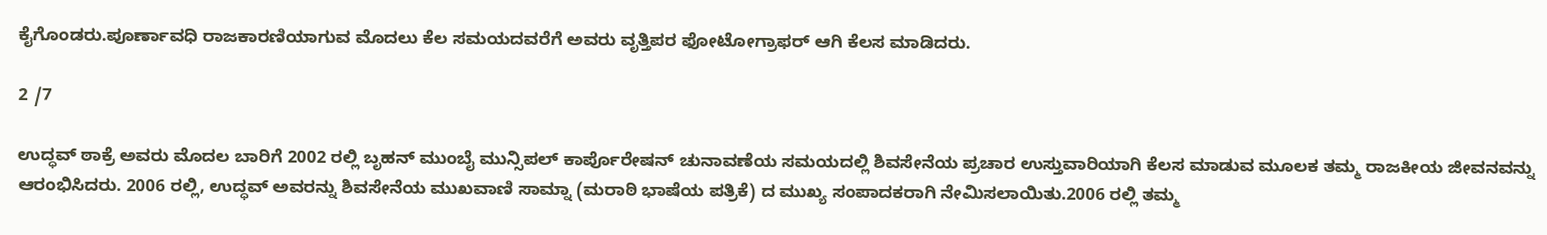ಕೈಗೊಂಡರು.ಪೂರ್ಣಾವಧಿ ರಾಜಕಾರಣಿಯಾಗುವ ಮೊದಲು ಕೆಲ ಸಮಯದವರೆಗೆ ಅವರು ವೃತ್ತಿಪರ ಫೋಟೋಗ್ರಾಫರ್ ಆಗಿ ಕೆಲಸ ಮಾಡಿದರು.

2 /7

ಉದ್ಧವ್ ಠಾಕ್ರೆ ಅವರು ಮೊದಲ ಬಾರಿಗೆ 2002 ರಲ್ಲಿ ಬೃಹನ್ ಮುಂಬೈ ಮುನ್ಸಿಪಲ್ ಕಾರ್ಪೊರೇಷನ್ ಚುನಾವಣೆಯ ಸಮಯದಲ್ಲಿ ಶಿವಸೇನೆಯ ಪ್ರಚಾರ ಉಸ್ತುವಾರಿಯಾಗಿ ಕೆಲಸ ಮಾಡುವ ಮೂಲಕ ತಮ್ಮ ರಾಜಕೀಯ ಜೀವನವನ್ನು ಆರಂಭಿಸಿದರು. 2006 ರಲ್ಲಿ, ಉದ್ಧವ್ ಅವರನ್ನು ಶಿವಸೇನೆಯ ಮುಖವಾಣಿ ಸಾಮ್ನಾ (ಮರಾಠಿ ಭಾಷೆಯ ಪತ್ರಿಕೆ) ದ ಮುಖ್ಯ ಸಂಪಾದಕರಾಗಿ ನೇಮಿಸಲಾಯಿತು.2006 ರಲ್ಲಿ ತಮ್ಮ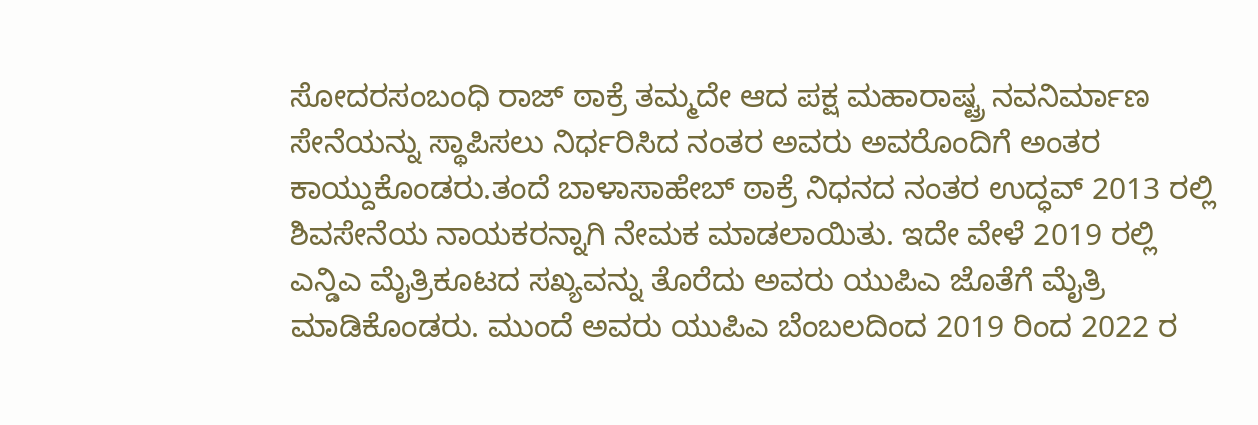ಸೋದರಸಂಬಂಧಿ ರಾಜ್ ಠಾಕ್ರೆ ತಮ್ಮದೇ ಆದ ಪಕ್ಷ ಮಹಾರಾಷ್ಟ್ರ ನವನಿರ್ಮಾಣ ಸೇನೆಯನ್ನು ಸ್ಥಾಪಿಸಲು ನಿರ್ಧರಿಸಿದ ನಂತರ ಅವರು ಅವರೊಂದಿಗೆ ಅಂತರ ಕಾಯ್ದುಕೊಂಡರು.ತಂದೆ ಬಾಳಾಸಾಹೇಬ್ ಠಾಕ್ರೆ ನಿಧನದ ನಂತರ ಉದ್ಧವ್ 2013 ರಲ್ಲಿ ಶಿವಸೇನೆಯ ನಾಯಕರನ್ನಾಗಿ ನೇಮಕ ಮಾಡಲಾಯಿತು. ಇದೇ ವೇಳೆ 2019 ರಲ್ಲಿ ಎನ್ಡಿಎ ಮೈತ್ರಿಕೂಟದ ಸಖ್ಯವನ್ನು ತೊರೆದು ಅವರು ಯುಪಿಎ ಜೊತೆಗೆ ಮೈತ್ರಿ ಮಾಡಿಕೊಂಡರು. ಮುಂದೆ ಅವರು ಯುಪಿಎ ಬೆಂಬಲದಿಂದ 2019 ರಿಂದ 2022 ರ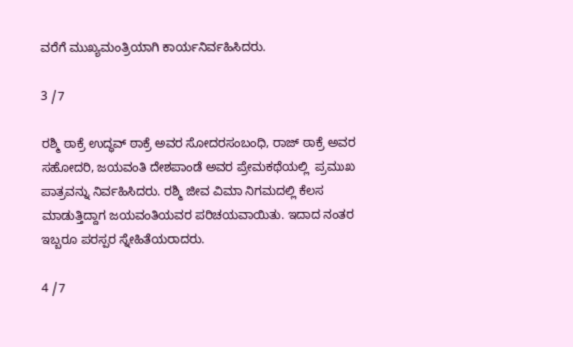ವರೆಗೆ ಮುಖ್ಯಮಂತ್ರಿಯಾಗಿ ಕಾರ್ಯನಿರ್ವಹಿಸಿದರು.

3 /7

ರಶ್ಮಿ ಠಾಕ್ರೆ ಉದ್ಧವ್ ಠಾಕ್ರೆ ಅವರ ಸೋದರಸಂಬಂಧಿ, ರಾಜ್ ಠಾಕ್ರೆ ಅವರ ಸಹೋದರಿ, ಜಯವಂತಿ ದೇಶಪಾಂಡೆ ಅವರ ಪ್ರೇಮಕಥೆಯಲ್ಲಿ  ಪ್ರಮುಖ ಪಾತ್ರವನ್ನು ನಿರ್ವಹಿಸಿದರು. ರಶ್ಮಿ ಜೀವ ವಿಮಾ ನಿಗಮದಲ್ಲಿ ಕೆಲಸ ಮಾಡುತ್ತಿದ್ದಾಗ ಜಯವಂತಿಯವರ ಪರಿಚಯವಾಯಿತು. ಇದಾದ ನಂತರ ಇಬ್ಬರೂ ಪರಸ್ಪರ ಸ್ನೇಹಿತೆಯರಾದರು.

4 /7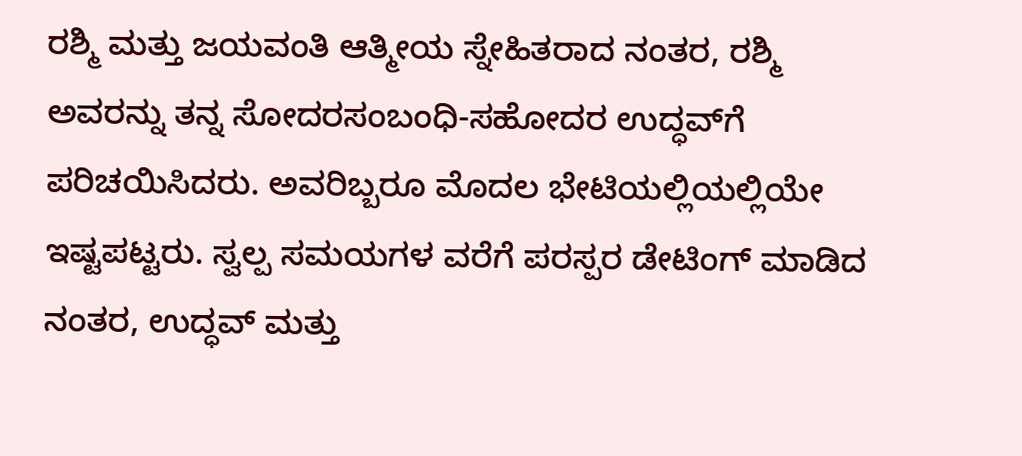ರಶ್ಮಿ ಮತ್ತು ಜಯವಂತಿ ಆತ್ಮೀಯ ಸ್ನೇಹಿತರಾದ ನಂತರ, ರಶ್ಮಿ ಅವರನ್ನು ತನ್ನ ಸೋದರಸಂಬಂಧಿ-ಸಹೋದರ ಉದ್ಧವ್‌ಗೆ ಪರಿಚಯಿಸಿದರು. ಅವರಿಬ್ಬರೂ ಮೊದಲ ಭೇಟಿಯಲ್ಲಿಯಲ್ಲಿಯೇ ಇಷ್ಟಪಟ್ಟರು. ಸ್ವಲ್ಪ ಸಮಯಗಳ ವರೆಗೆ ಪರಸ್ಪರ ಡೇಟಿಂಗ್ ಮಾಡಿದ ನಂತರ, ಉದ್ಧವ್ ಮತ್ತು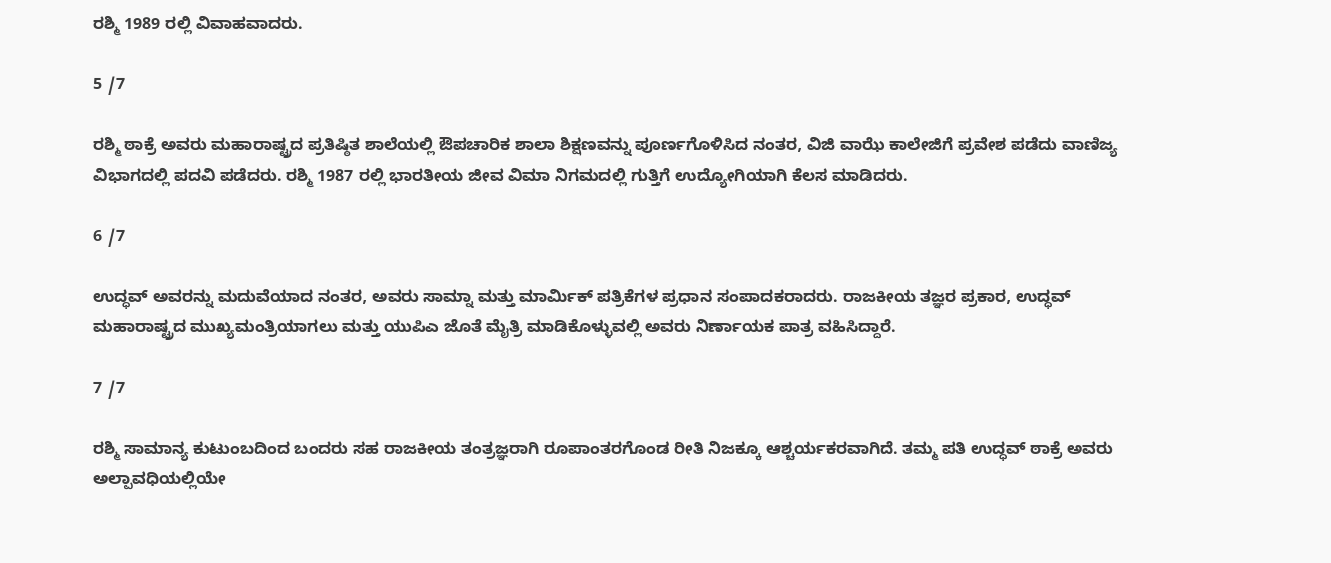ರಶ್ಮಿ 1989 ರಲ್ಲಿ ವಿವಾಹವಾದರು.

5 /7

ರಶ್ಮಿ ಠಾಕ್ರೆ ಅವರು ಮಹಾರಾಷ್ಟ್ರದ ಪ್ರತಿಷ್ಠಿತ ಶಾಲೆಯಲ್ಲಿ ಔಪಚಾರಿಕ ಶಾಲಾ ಶಿಕ್ಷಣವನ್ನು ಪೂರ್ಣಗೊಳಿಸಿದ ನಂತರ, ವಿಜಿ ವಾಝೆ ಕಾಲೇಜಿಗೆ ಪ್ರವೇಶ ಪಡೆದು ವಾಣಿಜ್ಯ ವಿಭಾಗದಲ್ಲಿ ಪದವಿ ಪಡೆದರು. ರಶ್ಮಿ 1987 ರಲ್ಲಿ ಭಾರತೀಯ ಜೀವ ವಿಮಾ ನಿಗಮದಲ್ಲಿ ಗುತ್ತಿಗೆ ಉದ್ಯೋಗಿಯಾಗಿ ಕೆಲಸ ಮಾಡಿದರು.

6 /7

ಉದ್ಧವ್ ಅವರನ್ನು ಮದುವೆಯಾದ ನಂತರ, ಅವರು ಸಾಮ್ನಾ ಮತ್ತು ಮಾರ್ಮಿಕ್ ಪತ್ರಿಕೆಗಳ ಪ್ರಧಾನ ಸಂಪಾದಕರಾದರು. ರಾಜಕೀಯ ತಜ್ಞರ ಪ್ರಕಾರ, ಉದ್ಧವ್ ಮಹಾರಾಷ್ಟ್ರದ ಮುಖ್ಯಮಂತ್ರಿಯಾಗಲು ಮತ್ತು ಯುಪಿಎ ಜೊತೆ ಮೈತ್ರಿ ಮಾಡಿಕೊಳ್ಳುವಲ್ಲಿ ಅವರು ನಿರ್ಣಾಯಕ ಪಾತ್ರ ವಹಿಸಿದ್ದಾರೆ.

7 /7

ರಶ್ಮಿ ಸಾಮಾನ್ಯ ಕುಟುಂಬದಿಂದ ಬಂದರು ಸಹ ರಾಜಕೀಯ ತಂತ್ರಜ್ಞರಾಗಿ ರೂಪಾಂತರಗೊಂಡ ರೀತಿ ನಿಜಕ್ಕೂ ಆಶ್ಚರ್ಯಕರವಾಗಿದೆ. ತಮ್ಮ ಪತಿ ಉದ್ಧವ್ ಠಾಕ್ರೆ ಅವರು ಅಲ್ಪಾವಧಿಯಲ್ಲಿಯೇ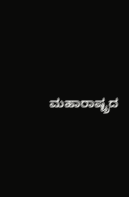ಮಹಾರಾಷ್ಟ್ರದ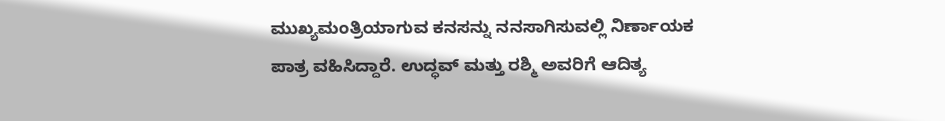ಮುಖ್ಯಮಂತ್ರಿಯಾಗುವ ಕನಸನ್ನು ನನಸಾಗಿಸುವಲ್ಲಿ ನಿರ್ಣಾಯಕ ಪಾತ್ರ ವಹಿಸಿದ್ದಾರೆ. ಉದ್ಧವ್ ಮತ್ತು ರಶ್ಮಿ ಅವರಿಗೆ ಆದಿತ್ಯ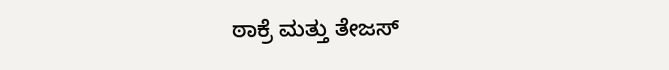ಠಾಕ್ರೆ ಮತ್ತು ತೇಜಸ್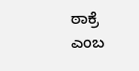ಠಾಕ್ರೆ ಎಂಬ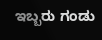ಇಬ್ಬರು ಗಂಡು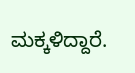ಮಕ್ಕಳಿದ್ದಾರೆ.